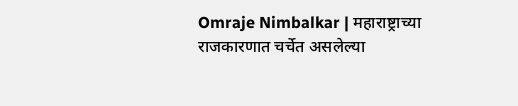Omraje Nimbalkar | महाराष्ट्राच्या राजकारणात चर्चेत असलेल्या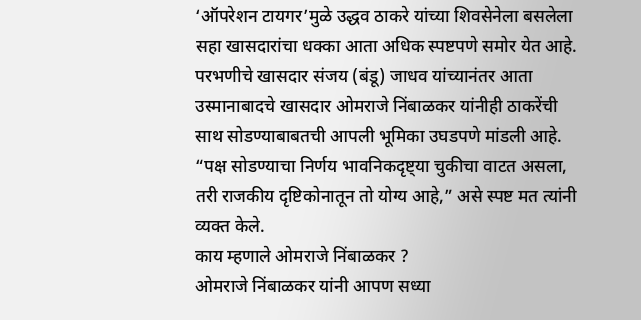‘ऑपरेशन टायगर’मुळे उद्धव ठाकरे यांच्या शिवसेनेला बसलेला सहा खासदारांचा धक्का आता अधिक स्पष्टपणे समोर येत आहे. परभणीचे खासदार संजय (बंडू) जाधव यांच्यानंतर आता उस्मानाबादचे खासदार ओमराजे निंबाळकर यांनीही ठाकरेंची साथ सोडण्याबाबतची आपली भूमिका उघडपणे मांडली आहे. “पक्ष सोडण्याचा निर्णय भावनिकदृष्ट्या चुकीचा वाटत असला, तरी राजकीय दृष्टिकोनातून तो योग्य आहे,” असे स्पष्ट मत त्यांनी व्यक्त केले.
काय म्हणाले ओमराजे निंबाळकर ?
ओमराजे निंबाळकर यांनी आपण सध्या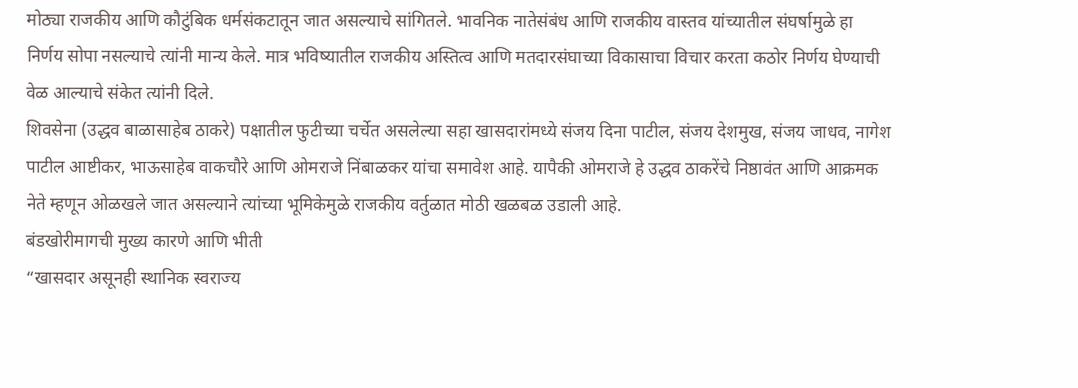मोठ्या राजकीय आणि कौटुंबिक धर्मसंकटातून जात असल्याचे सांगितले. भावनिक नातेसंबंध आणि राजकीय वास्तव यांच्यातील संघर्षामुळे हा निर्णय सोपा नसल्याचे त्यांनी मान्य केले. मात्र भविष्यातील राजकीय अस्तित्व आणि मतदारसंघाच्या विकासाचा विचार करता कठोर निर्णय घेण्याची वेळ आल्याचे संकेत त्यांनी दिले.
शिवसेना (उद्धव बाळासाहेब ठाकरे) पक्षातील फुटीच्या चर्चेत असलेल्या सहा खासदारांमध्ये संजय दिना पाटील, संजय देशमुख, संजय जाधव, नागेश पाटील आष्टीकर, भाऊसाहेब वाकचौरे आणि ओमराजे निंबाळकर यांचा समावेश आहे. यापैकी ओमराजे हे उद्धव ठाकरेंचे निष्ठावंत आणि आक्रमक नेते म्हणून ओळखले जात असल्याने त्यांच्या भूमिकेमुळे राजकीय वर्तुळात मोठी खळबळ उडाली आहे.
बंडखोरीमागची मुख्य कारणे आणि भीती
“खासदार असूनही स्थानिक स्वराज्य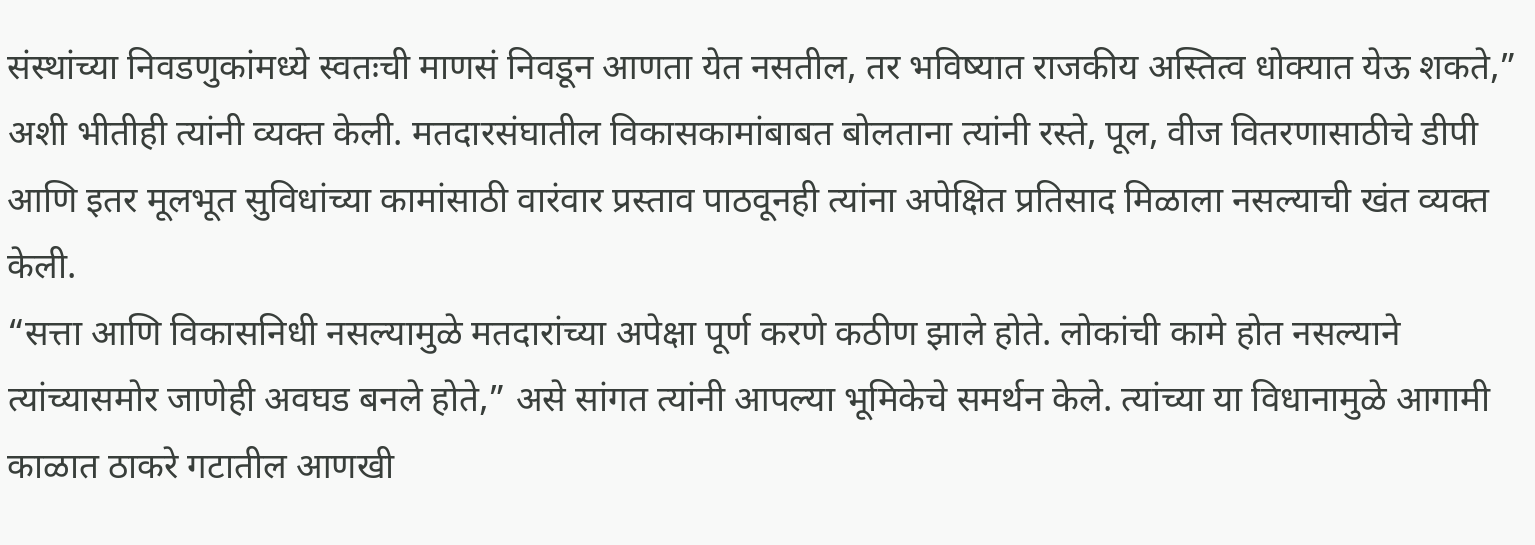संस्थांच्या निवडणुकांमध्ये स्वतःची माणसं निवडून आणता येत नसतील, तर भविष्यात राजकीय अस्तित्व धोक्यात येऊ शकते,” अशी भीतीही त्यांनी व्यक्त केली. मतदारसंघातील विकासकामांबाबत बोलताना त्यांनी रस्ते, पूल, वीज वितरणासाठीचे डीपी आणि इतर मूलभूत सुविधांच्या कामांसाठी वारंवार प्रस्ताव पाठवूनही त्यांना अपेक्षित प्रतिसाद मिळाला नसल्याची खंत व्यक्त केली.
“सत्ता आणि विकासनिधी नसल्यामुळे मतदारांच्या अपेक्षा पूर्ण करणे कठीण झाले होते. लोकांची कामे होत नसल्याने त्यांच्यासमोर जाणेही अवघड बनले होते,” असे सांगत त्यांनी आपल्या भूमिकेचे समर्थन केले. त्यांच्या या विधानामुळे आगामी काळात ठाकरे गटातील आणखी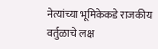नेत्यांच्या भूमिकेकडे राजकीय वर्तुळाचे लक्ष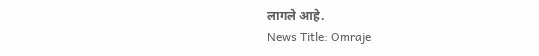लागले आहे.
News Title: Omraje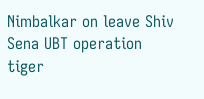Nimbalkar on leave Shiv Sena UBT operation tiger